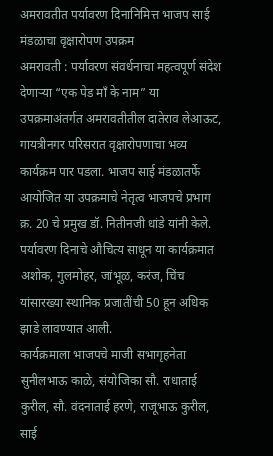अमरावतीत पर्यावरण दिनानिमित्त भाजप साई मंडळाचा वृक्षारोपण उपक्रम
अमरावती : पर्यावरण संवर्धनाचा महत्वपूर्ण संदेश देणाऱ्या “एक पेड माँ के नाम” या उपक्रमाअंतर्गत अमरावतीतील दातेराव लेआऊट, गायत्रीनगर परिसरात वृक्षारोपणाचा भव्य कार्यक्रम पार पडला. भाजप साई मंडळातर्फे आयोजित या उपक्रमाचे नेतृत्व भाजपचे प्रभाग क्र. 20 चे प्रमुख डॉ. नितीनजी धांडे यांनी केले.
पर्यावरण दिनाचे औचित्य साधून या कार्यक्रमात अशोक, गुलमोहर, जांभूळ, करंज, चिंच यांसारख्या स्थानिक प्रजातींची 50 हून अधिक झाडे लावण्यात आली.
कार्यक्रमाला भाजपचे माजी सभागृहनेता सुनीलभाऊ काळे, संयोजिका सौ. राधाताई कुरील, सौ. वंदनाताई हरणे, राजूभाऊ कुरील, साई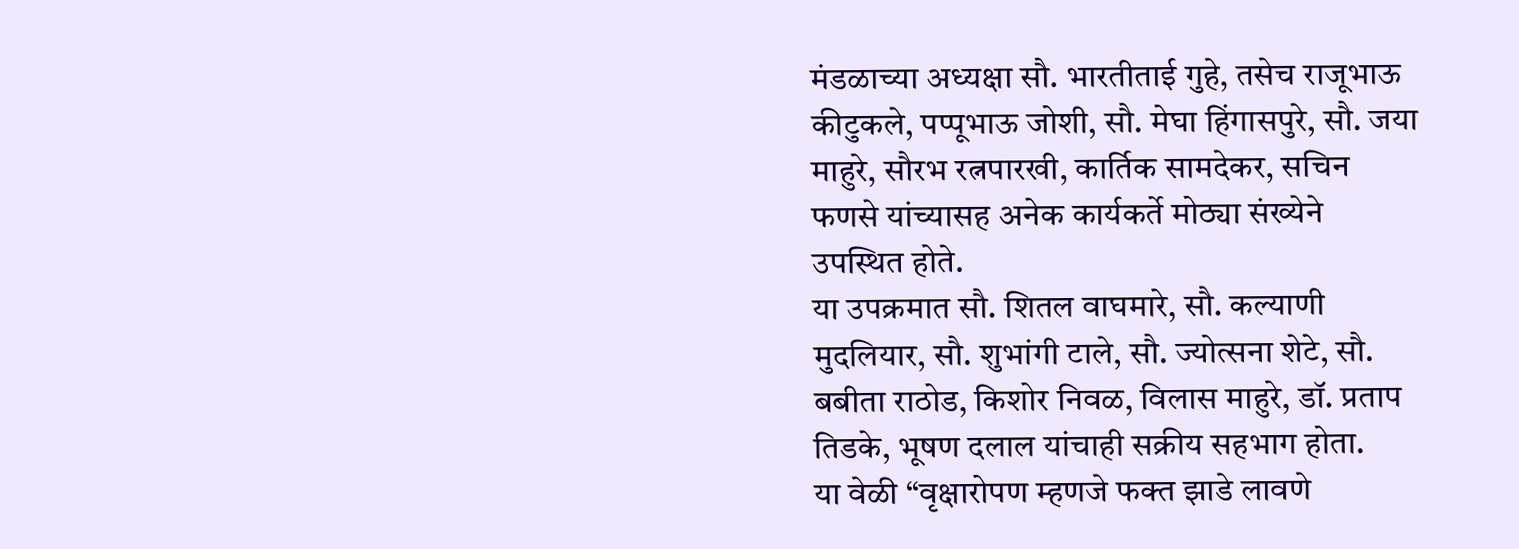मंडळाच्या अध्यक्षा सौ. भारतीताई गुहे, तसेच राजूभाऊ कीटुकले, पप्पूभाऊ जोशी, सौ. मेघा हिंगासपुरे, सौ. जया माहुरे, सौरभ रत्नपारखी, कार्तिक सामदेकर, सचिन फणसे यांच्यासह अनेक कार्यकर्ते मोठ्या संख्येने उपस्थित होते.
या उपक्रमात सौ. शितल वाघमारे, सौ. कल्याणी मुदलियार, सौ. शुभांगी टाले, सौ. ज्योत्सना शेटे, सौ. बबीता राठोड, किशोर निवळ, विलास माहुरे, डॉ. प्रताप तिडके, भूषण दलाल यांचाही सक्रीय सहभाग होता.
या वेळी “वृक्षारोपण म्हणजे फक्त झाडे लावणे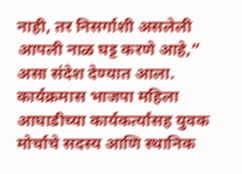नाही, तर निसर्गाशी असलेली आपली नाळ घट्ट करणे आहे,” असा संदेश देण्यात आला.
कार्यक्रमास भाजपा महिला आघाडीच्या कार्यकर्त्यांसह युवक मोर्चाचे सदस्य आणि स्थानिक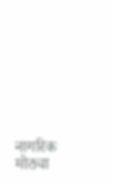नागरिक मोठ्या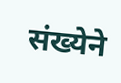संख्येने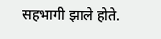सहभागी झाले होते.